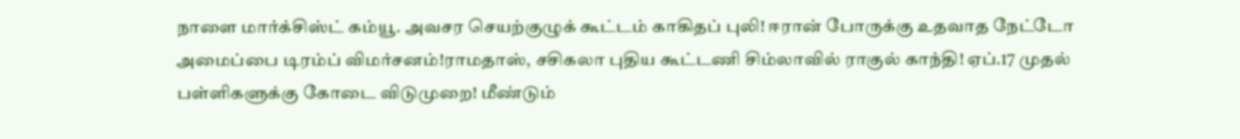நாளை மார்க்சிஸ்ட் கம்யூ. அவசர செயற்குழுக் கூட்டம் காகிதப் புலி! ஈரான் போருக்கு உதவாத நேட்டோ அமைப்பை டிரம்ப் விமர்சனம்!ராமதாஸ், சசிகலா புதிய கூட்டணி சிம்லாவில் ராகுல் காந்தி! ஏப்.17 முதல் பள்ளிகளுக்கு கோடை விடுமுறை! மீண்டும்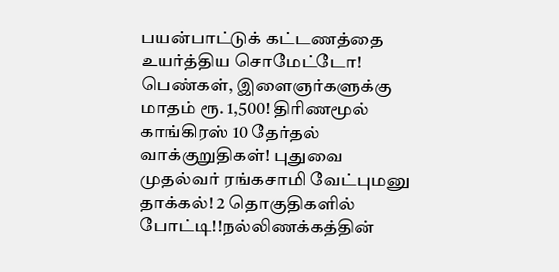பயன்பாட்டுக் கட்டணத்தை உயர்த்திய சொமேட்டோ! பெண்கள், இளைஞர்களுக்கு மாதம் ரூ. 1,500! திரிணமூல் காங்கிரஸ் 10 தேர்தல் வாக்குறுதிகள்! புதுவை முதல்வர் ரங்கசாமி வேட்புமனு தாக்கல்! 2 தொகுதிகளில் போட்டி!!நல்லிணக்கத்தின்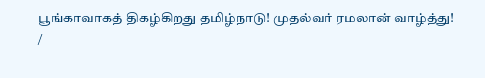பூங்காவாகத் திகழ்கிறது தமிழ்நாடு! முதல்வர் ரமலான் வாழ்த்து!
/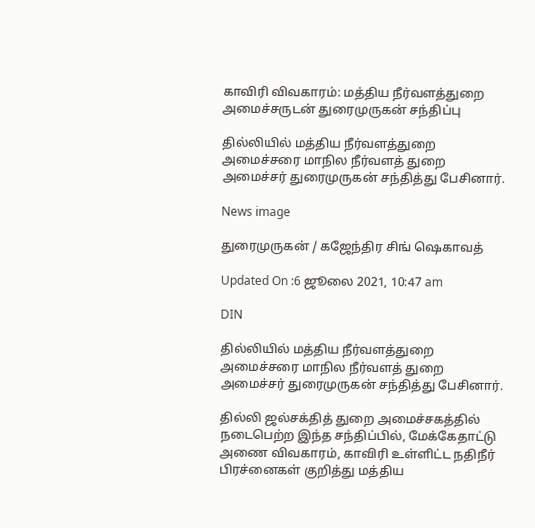காவிரி விவகாரம்: மத்திய நீர்வளத்துறை அமைச்சருடன் துரைமுருகன் சந்திப்பு

தில்லியில் மத்திய நீர்வளத்துறை அமைச்சரை மாநில நீர்வளத் துறை அமைச்சர் துரைமுருகன் சந்தித்து பேசினார்.

News image

துரைமுருகன் / கஜேந்திர சிங் ஷெகாவத்

Updated On :6 ஜூலை 2021, 10:47 am

DIN

தில்லியில் மத்திய நீர்வளத்துறை அமைச்சரை மாநில நீர்வளத் துறை அமைச்சர் துரைமுருகன் சந்தித்து பேசினார்.

தில்லி ஜல்சக்தித் துறை அமைச்சகத்தில் நடைபெற்ற இந்த சந்திப்பில், மேக்கேதாட்டு அணை விவகாரம், காவிரி உள்ளிட்ட நதிநீர் பிரச்னைகள் குறித்து மத்திய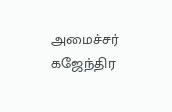அமைச்சர் கஜேந்திர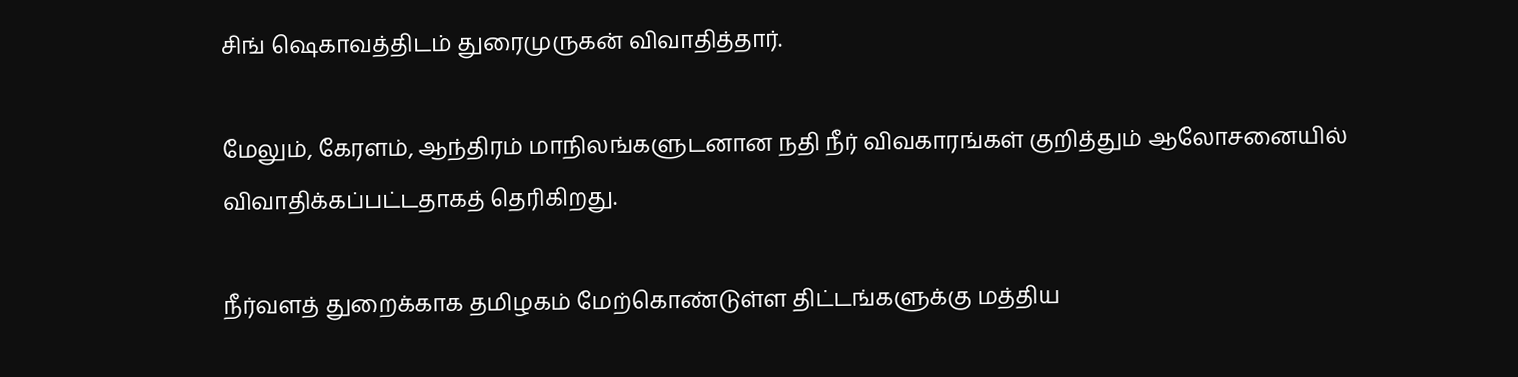சிங் ஷெகாவத்திடம் துரைமுருகன் விவாதித்தார்.

மேலும், கேரளம், ஆந்திரம் மாநிலங்களுடனான நதி நீர் விவகாரங்கள் குறித்தும் ஆலோசனையில் விவாதிக்கப்பட்டதாகத் தெரிகிறது.

நீர்வளத் துறைக்காக தமிழகம் மேற்கொண்டுள்ள திட்டங்களுக்கு மத்திய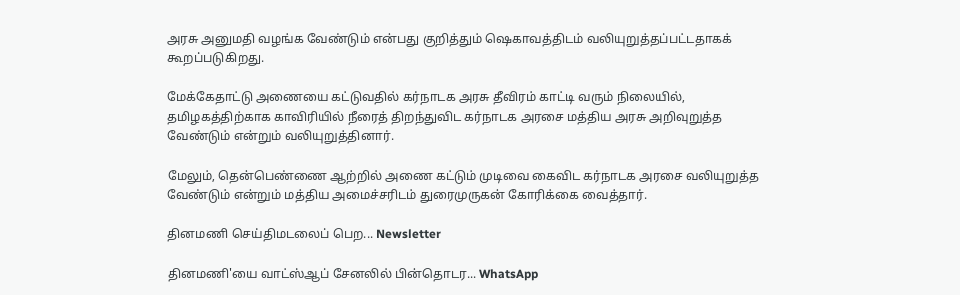அரசு அனுமதி வழங்க வேண்டும் என்பது குறித்தும் ஷெகாவத்திடம் வலியுறுத்தப்பட்டதாகக் கூறப்படுகிறது.

மேக்கேதாட்டு அணையை கட்டுவதில் கர்நாடக அரசு தீவிரம் காட்டி வரும் நிலையில், தமிழகத்திற்காக காவிரியில் நீரைத் திறந்துவிட கர்நாடக அரசை மத்திய அரசு அறிவுறுத்த வேண்டும் என்றும் வலியுறுத்தினார்.

மேலும், தென்பெண்ணை ஆற்றில் அணை கட்டும் முடிவை கைவிட கர்நாடக அரசை வலியுறுத்த வேண்டும் என்றும் மத்திய அமைச்சரிடம் துரைமுருகன் கோரிக்கை வைத்தார்.

தினமணி செய்திமடலைப் பெற... Newsletter

தினமணி'யை வாட்ஸ்ஆப் சேனலில் பின்தொடர... WhatsApp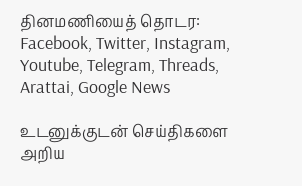தினமணியைத் தொடர: Facebook, Twitter, Instagram, Youtube, Telegram, Threads, Arattai, Google News

உடனுக்குடன் செய்திகளை அறிய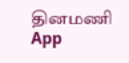தினமணி App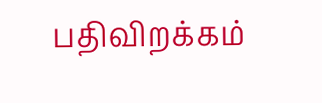பதிவிறக்கம்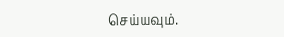செய்யவும்.